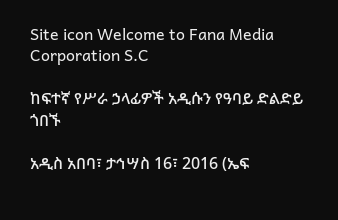Site icon Welcome to Fana Media Corporation S.C

ከፍተኛ የሥራ ኃላፊዎች አዲሱን የዓባይ ድልድይ ጎበኙ

አዲስ አበባ፣ ታኅሣስ 16፣ 2016 (ኤፍ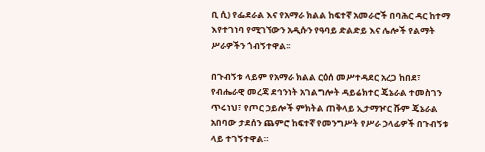ቢ ሲ) የፌደራል እና የአማራ ክልል ከፍተኛ አመራሮች በባሕር ዳር ከተማ እየተገነባ የሚገኘውን አዲሱን የዓባይ ድልድይ እና ሌሎች የልማት ሥራዎችን ጎብኝተዋል፡፡

በጉብኝቱ ላይም የአማራ ክልል ርዕሰ መሥተዳደር አረጋ ከበደ፣ የብሔራዊ መረጃ ደኅንነት አገልግሎት ዳይሬክተር ጄኔራል ተመስገን ጥሩነህ፣ የጦር ኃይሎች ምክትል ጠቅላይ ኢታማዦር ሹም ጄኔራል አበባው ታደሰን ጨምሮ ከፍተኛ የመንግሥት የሥራ ኃላፊዎች በጉብኝቱ ላይ ተገኝተዋል።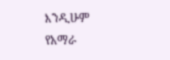እንዲሁም የአማራ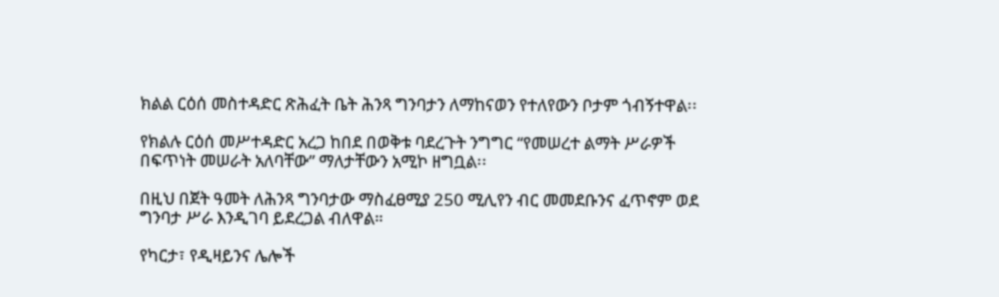ክልል ርዕሰ መስተዳድር ጽሕፈት ቤት ሕንጻ ግንባታን ለማከናወን የተለየውን ቦታም ጎብኝተዋል፡፡

የክልሉ ርዕሰ መሥተዳድር አረጋ ከበደ በወቅቱ ባደረጉት ንግግር “የመሠረተ ልማት ሥራዎች በፍጥነት መሠራት አለባቸው” ማለታቸውን አሚኮ ዘግቧል፡፡

በዚህ በጀት ዓመት ለሕንጻ ግንባታው ማስፈፀሚያ 250 ሚሊየን ብር መመደቡንና ፈጥኖም ወደ ግንባታ ሥራ እንዲገባ ይደረጋል ብለዋል።

የካርታ፣ የዲዛይንና ሌሎች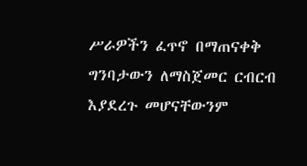ሥራዎችን ፈጥኖ በማጠናቀቅ ግንባታውን ለማስጀመር ርብርብ እያደረጉ መሆናቸውንም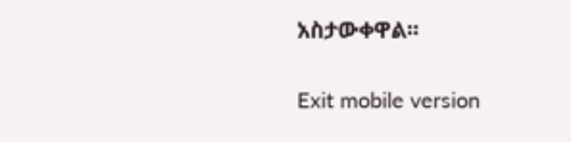አስታውቀዋል፡፡

Exit mobile version